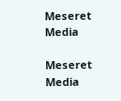Meseret Media

Meseret Media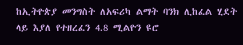ከኢትዮጵያ መንግስት ለአፍሪካ ልማት ባንክ ሊከፈል ሂደት ላይ እያለ የተዘረፈን 4.8 ሚልዮን ዩሮ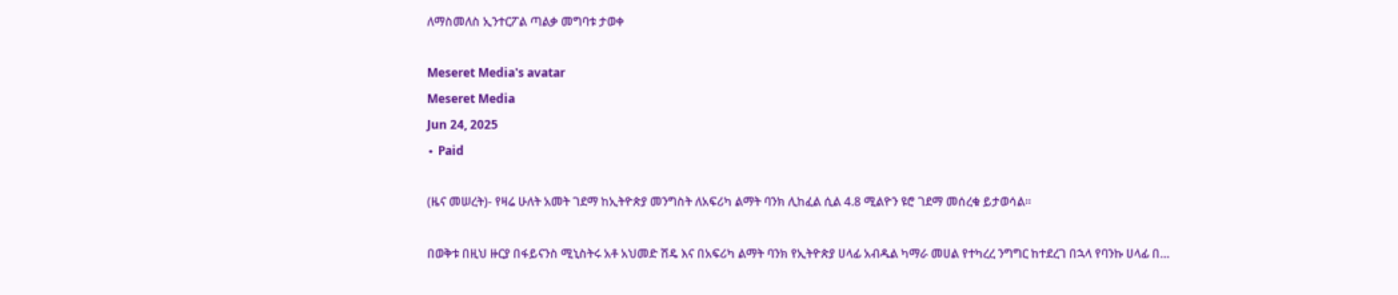ለማስመለስ ኢንተርፖል ጣልቃ መግባቱ ታወቀ

Meseret Media's avatar
Meseret Media
Jun 24, 2025
∙ Paid

(ዜና መሠረት)- የዛሬ ሁለት አመት ገደማ ከኢትዮጵያ መንግስት ለአፍሪካ ልማት ባንክ ሊከፈል ሲል 4.8 ሚልዮን ዩሮ ገደማ መሰረቁ ይታወሳል።

በወቅቱ በዚህ ዙርያ በፋይናንስ ሚኒስትሩ አቶ አህመድ ሽዴ እና በአፍሪካ ልማት ባንክ የኢትዮጵያ ሀላፊ አብዱል ካማራ መሀል የተካረረ ንግግር ከተደረገ በኋላ የባንኩ ሀላፊ በ…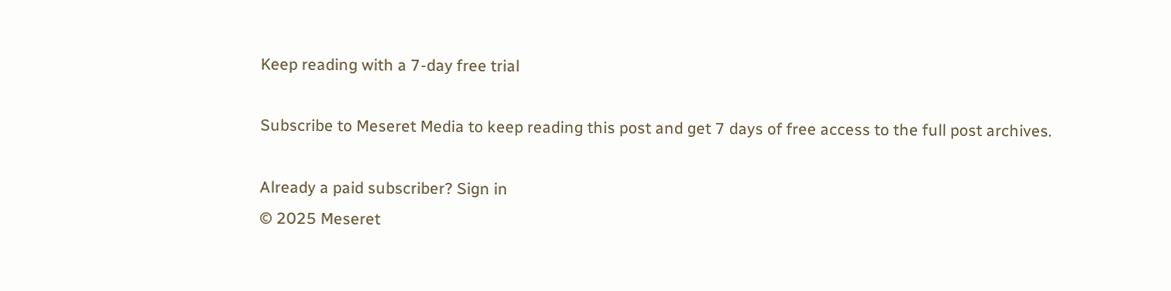Keep reading with a 7-day free trial

Subscribe to Meseret Media to keep reading this post and get 7 days of free access to the full post archives.

Already a paid subscriber? Sign in
© 2025 Meseret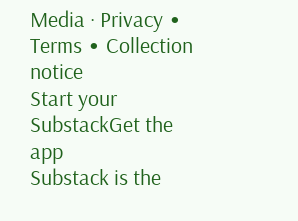Media · Privacy ∙ Terms ∙ Collection notice
Start your SubstackGet the app
Substack is the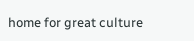home for great culture